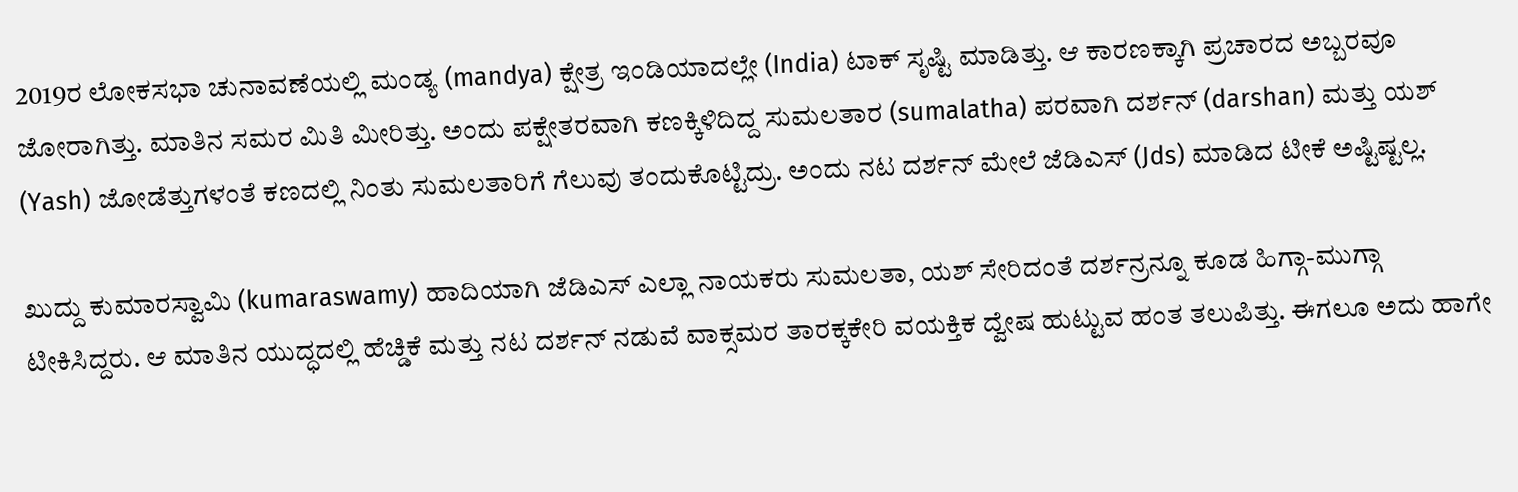2019ರ ಲೋಕಸಭಾ ಚುನಾವಣೆಯಲ್ಲಿ ಮಂಡ್ಯ (mandya) ಕ್ಷೇತ್ರ ಇಂಡಿಯಾದಲ್ಲೇ (India) ಟಾಕ್ ಸೃಷ್ಟಿ ಮಾಡಿತ್ತು. ಆ ಕಾರಣಕ್ಕಾಗಿ ಪ್ರಚಾರದ ಅಬ್ಬರವೂ ಜೋರಾಗಿತ್ತು. ಮಾತಿನ ಸಮರ ಮಿತಿ ಮೀರಿತ್ತು. ಅಂದು ಪಕ್ಷೇತರವಾಗಿ ಕಣಕ್ಕಿಳಿದಿದ್ದ ಸುಮಲತಾರ (sumalatha) ಪರವಾಗಿ ದರ್ಶನ್ (darshan) ಮತ್ತು ಯಶ್ (Yash) ಜೋಡೆತ್ತುಗಳಂತೆ ಕಣದಲ್ಲಿ ನಿಂತು ಸುಮಲತಾರಿಗೆ ಗೆಲುವು ತಂದುಕೊಟ್ಟಿದ್ರು. ಅಂದು ನಟ ದರ್ಶನ್ ಮೇಲೆ ಜೆಡಿಎಸ್ (Jds) ಮಾಡಿದ ಟೀಕೆ ಅಷ್ಟಿಷ್ಟಲ್ಲ.

ಖುದ್ದು ಕುಮಾರಸ್ವಾಮಿ (kumaraswamy) ಹಾದಿಯಾಗಿ ಜೆಡಿಎಸ್ ಎಲ್ಲಾ ನಾಯಕರು ಸುಮಲತಾ, ಯಶ್ ಸೇರಿದಂತೆ ದರ್ಶನ್ರನ್ನೂ ಕೂಡ ಹಿಗ್ಗಾ-ಮುಗ್ಗಾ ಟೀಕಿಸಿದ್ದರು. ಆ ಮಾತಿನ ಯುದ್ಧದಲ್ಲಿ ಹೆಚ್ಡಿಕೆ ಮತ್ತು ನಟ ದರ್ಶನ್ ನಡುವೆ ವಾಕ್ಸಮರ ತಾರಕ್ಕಕೇರಿ ವಯಕ್ತಿಕ ದ್ವೇಷ ಹುಟ್ಟುವ ಹಂತ ತಲುಪಿತ್ತು. ಈಗಲೂ ಅದು ಹಾಗೇ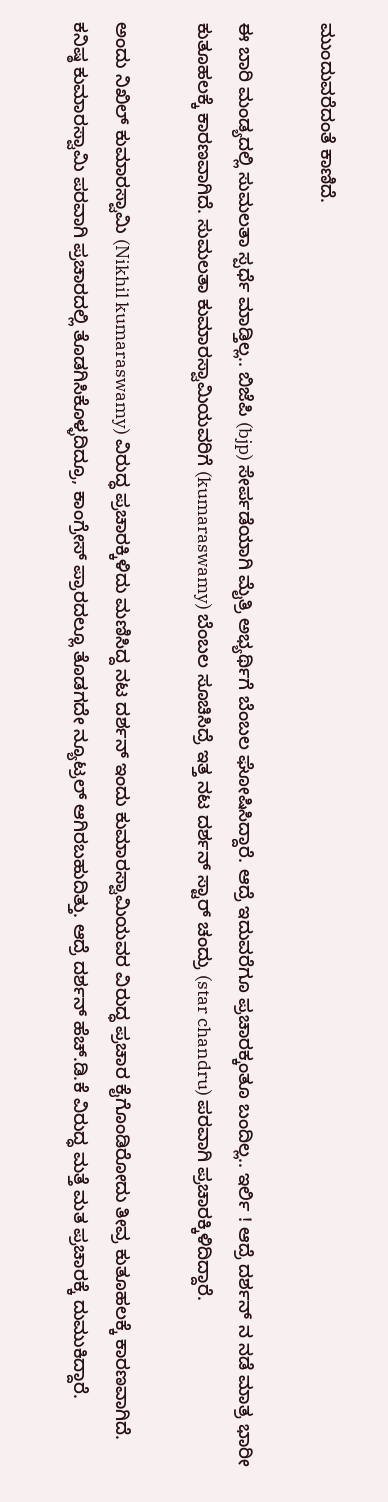ಮುಂದುವರೆದಂತೆ ಕಾಣಿದೆ.

ಈ ಬಾರಿ ಮಂಡ್ಯದಲ್ಲಿ ಸುಮಲತಾ ಸ್ಪರ್ಧೆ ಮಾಡ್ತಿಲ್ಲ.. ಬಿಜೆಪಿ (bjp) ಸೇರ್ಪಡೆಯಾಗಿ ಮೈತ್ರಿ ಅಭ್ಯರ್ಥಿಗೆ ಬೆಂಬಲ ಘೋಷಿಸಿದ್ದಾರೆ. ಆದ್ರೆ ಇದುವರೆಗೂ ಪ್ರಚಾರಕ್ಕಂತೂ ಬಂದಿಲ್ಲ.. ಇರ್ಲಿ ! ಆದ್ರೆ ದರ್ಶನ್ ನ ನಡೆ ಮಾತ್ರ ಭಾರೀ ಕುತೂಹಲಕ್ಕೆ ಕಾರಣವಾಗಿದೆ. ಸುಮಲತಾ ಕುಮಾರಸ್ವಾಮಿಯವರಿಗೆ (kumaraswamy) ಬೆಂಬಲ ಸೂಚಿಸಿದ್ರೆ ಇತ್ತ ನಟ ದರ್ಶನ್ ಸ್ಟಾರ್ ಚಂದ್ರು (star chandru) ಪರವಾಗಿ ಪ್ರಚಾರಕ್ಕಿಳಿದಿದ್ದಾರೆ.

ಅಂದು ನಿಖಿಲ್ ಕುಮಾರಸ್ವಾಮಿ (Nikhil kumaraswamy) ವಿರುದ್ಧ ಪ್ರಚಾರಕ್ಕಿಳಿದು ಮಣಿಸಿದ್ದ ನಟ ದರ್ಶನ್ ಇಂದು ಕುಮಾರಸ್ವಾಮಿಯವರ ವಿರುದ್ಧ ಪ್ರಚಾರ ಕೈಗೊಂಡಿರೋದು ತೀವ್ರ ಕುತೂಹಲಕ್ಕೆ ಕಾರಣವಾಗಿದೆ. ಕನಿಷ್ಠ ಕುಮಾರಸ್ವಾಮಿ ಪರವಾಗಿ ಪ್ರಚಾರದಲ್ಲಿ ತೊಡಗಿಸಿಕೊಳ್ಳದಿದ್ರೂ, ಕಾಂಗ್ರೇಸ್ ಪ್ರಾರದಲ್ಲೂ ತೊಡಗದೇ ನ್ಯೂಟ್ರಲ್ ಆಗಿರಬಹುದಿತ್ತು. ಆದ್ರೆ ದರ್ಶನ್ ಹೆಚ್.ಡಿ.ಕೆ ವಿರುದ್ಧ ಮತ್ತೆ ಮತ ಪ್ರಚಾರಕ್ಕೆ ದುಮುಕಿದ್ದಾರೆ.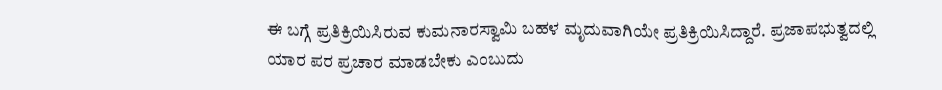ಈ ಬಗ್ಗೆ ಪ್ರತಿಕ್ರಿಯಿಸಿರುವ ಕುಮನಾರಸ್ವಾಮಿ ಬಹಳ ಮೃದುವಾಗಿಯೇ ಪ್ರತಿಕ್ರಿಯಿಸಿದ್ದಾರೆ. ಪ್ರಜಾಪಭುತ್ವದಲ್ಲಿ ಯಾರ ಪರ ಪ್ರಚಾರ ಮಾಡಬೇಕು ಎಂಬುದು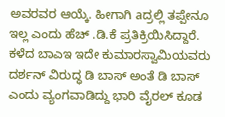ಅವರವರ ಆಯ್ಕೆ. ಹೀಗಾಗಿ aದ್ರಲ್ಲಿ ತಪ್ಪೇನೂ ಇಲ್ಲ ಎಂದು ಹೆಚ್ .ಡಿ.ಕೆ ಪ್ರತಿಕ್ರಿಯಿಸಿದ್ದಾರೆ. ಕಳೆದ ಬಾಎಇ ಇದೇ ಕುಮಾರಸ್ವಾಮಿಯವರು ದರ್ಶನ್ ವಿರುದ್ಧ ಡಿ ಬಾಸ್ ಅಂತೆ ಡಿ ಬಾಸ್ ಎಂದು ವ್ಯಂಗವಾಡಿದ್ದು ಭಾರಿ ವೈರಲ್ ಕೂಡ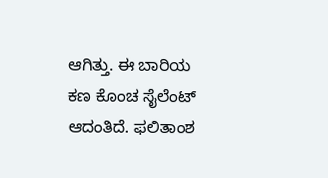ಆಗಿತ್ತು. ಈ ಬಾರಿಯ ಕಣ ಕೊಂಚ ಸೈಲೆಂಟ್ ಆದಂತಿದೆ. ಫಲಿತಾಂಶ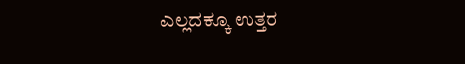ಎಲ್ಲದಕ್ಕೂ ಉತ್ತರ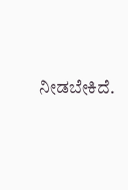ನೀಡಬೇಕಿದೆ.